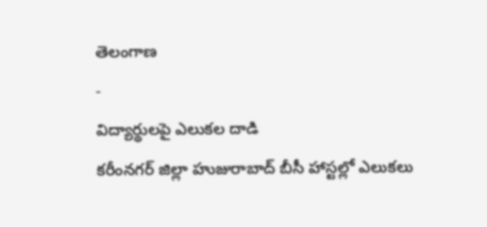తెలంగాణ
-
విద్యార్థులపై ఎలుకల దాడి
కరీంనగర్ జిల్లా హుజురాబాద్ బీసీ హాస్టల్లో ఎలుకలు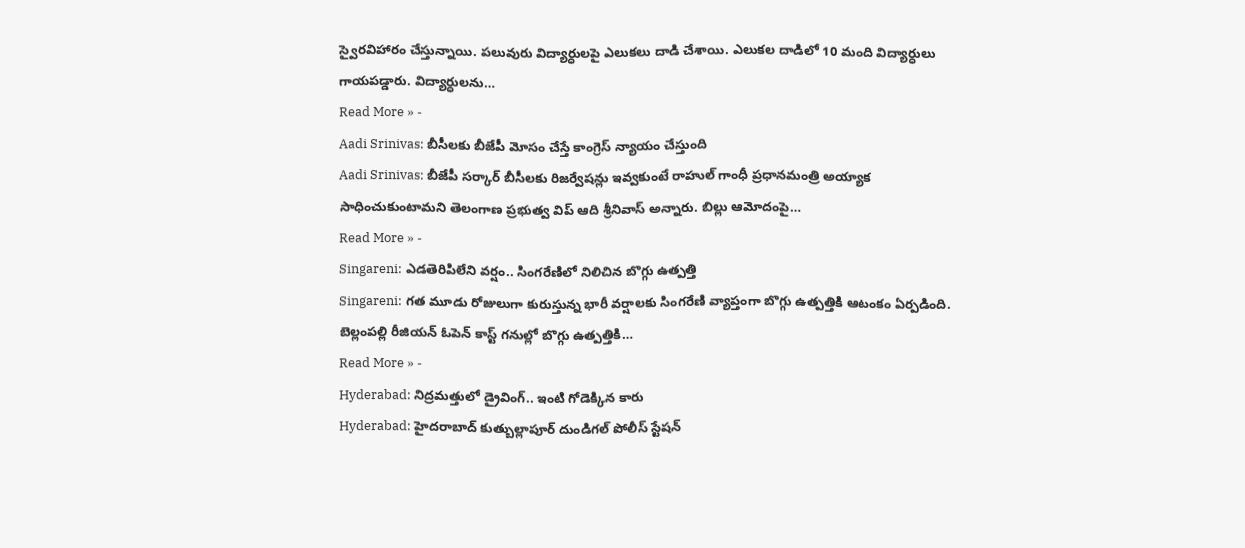స్వైరవిహారం చేస్తున్నాయి. పలువురు విద్యార్ధులపై ఎలుకలు దాడి చేశాయి. ఎలుకల దాడిలో 10 మంది విద్యార్ధులు గాయపడ్డారు. విద్యార్ధులను…
Read More » -
Aadi Srinivas: బీసీలకు బీజేపీ మోసం చేస్తే కాంగ్రెస్ న్యాయం చేస్తుంది
Aadi Srinivas: బీజేపీ సర్కార్ బీసీలకు రిజర్వేషన్లు ఇవ్వకుంటే రాహుల్ గాంధీ ప్రధానమంత్రి అయ్యాక సాధించుకుంటామని తెలంగాణ ప్రభుత్వ విప్ ఆది శ్రీనివాస్ అన్నారు. బిల్లు ఆమోదంపై…
Read More » -
Singareni: ఎడతెరిపిలేని వర్షం.. సింగరేణిలో నిలిచిన బొగ్గు ఉత్పత్తి
Singareni: గత మూడు రోజులుగా కురుస్తున్న భారీ వర్షాలకు సింగరేణి వ్యాప్తంగా బొగ్గు ఉత్పత్తికి ఆటంకం ఏర్పడింది. బెల్లంపల్లి రీజియన్ ఓపెన్ కాస్ట్ గనుల్లో బొగ్గు ఉత్పత్తికి…
Read More » -
Hyderabad: నిద్రమత్తులో డ్రైవింగ్.. ఇంటి గోడెక్కిన కారు
Hyderabad: హైదరాబాద్ కుత్బుల్లాపూర్ దుండిగల్ పోలీస్ స్టేషన్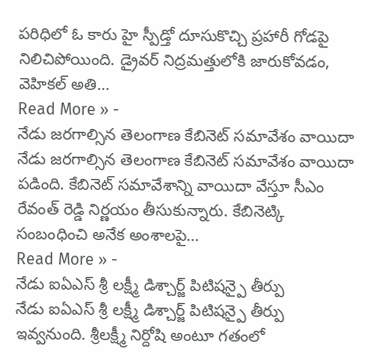పరిధిలో ఓ కారు హై స్పీడ్తో దూసుకొచ్చి ప్రహారీ గోడపై నిలిచిపోయింది. డ్రైవర్ నిద్రమత్తులోకి జారుకోవడం, వెహికల్ అతి…
Read More » -
నేడు జరగాల్సిన తెలంగాణ కేబినెట్ సమావేశం వాయిదా
నేడు జరగాల్సిన తెలంగాణ కేబినెట్ సమావేశం వాయిదా పడింది. కేబినెట్ సమావేశాన్ని వాయిదా వేస్తూ సీఎం రేవంత్ రెడ్డి నిర్ణయం తీసుకున్నారు. కేబినెట్కి సంబంధించి అనేక అంశాలపై…
Read More » -
నేడు ఐఏఎస్ శ్రీ లక్ష్మీ డిశ్చార్జ్ పిటిషన్పై తీర్పు
నేడు ఐఏఎస్ శ్రీ లక్ష్మీ డిశ్చార్జ్ పిటిషన్పై తీర్పు ఇవ్వనుంది. శ్రీలక్ష్మీ నిర్దోషి అంటూ గతంలో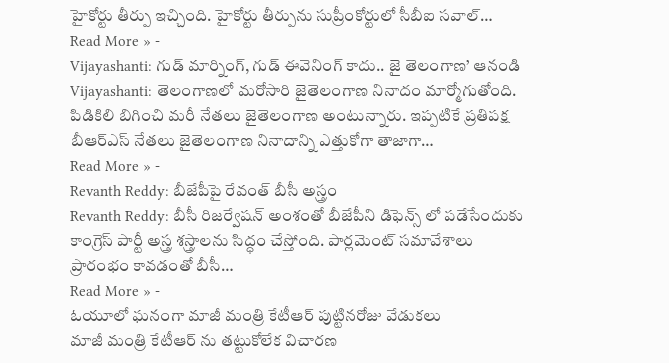హైకోర్టు తీర్పు ఇచ్చింది. హైకోర్టు తీర్పును సుప్రీంకోర్టులో సీబీఐ సవాల్…
Read More » -
Vijayashanti: గుడ్ మార్నింగ్, గుడ్ ఈవెనింగ్ కాదు.. జై తెలంగాణ’ ఆనండి
Vijayashanti: తెలంగాణలో మరోసారి జైతెలంగాణ నినాదం మార్మోగుతోంది. పిడికిలి బిగించి మరీ నేతలు జైతెలంగాణ అంటున్నారు. ఇప్పటికే ప్రతిపక్ష బీఆర్ఎస్ నేతలు జైతెలంగాణ నినాదాన్ని ఎత్తుకోగా తాజాగా…
Read More » -
Revanth Reddy: బీజేపీపై రేవంత్ బీసీ అస్త్రం
Revanth Reddy: బీసీ రిజర్వేషన్ అంశంతో బీజేపీని డిఫెన్స్ లో పడేసేందుకు కాంగ్రెస్ పార్టీ అస్త్ర శస్త్రాలను సిద్ధం చేస్తోంది. పార్లమెంట్ సమావేశాలు ప్రారంభం కావడంతో బీసీ…
Read More » -
ఓయూలో ఘనంగా మాజీ మంత్రి కేటీఆర్ పుట్టినరోజు వేడుకలు
మాజీ మంత్రి కేటీఆర్ ను తట్టుకోలేక విచారణ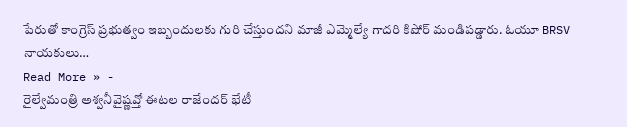పేరుతో కాంగ్రెస్ ప్రభుత్వం ఇబ్బందులకు గురి చేస్తుందని మాజీ ఎమ్మెల్యే గాదరి కిషోర్ మండిపడ్డారు. ఓయూ BRSV నాయకులు…
Read More » -
రైల్వేమంత్రి అశ్వనీవైష్ణవ్తో ఈటల రాజేందర్ భేటీ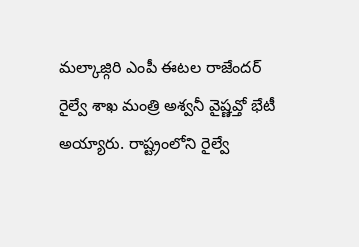మల్కాజ్గిరి ఎంపీ ఈటల రాజేందర్ రైల్వే శాఖ మంత్రి అశ్వనీ వైష్ణవ్తో భేటీ అయ్యారు. రాష్ట్రంలోని రైల్వే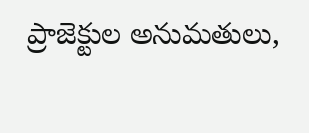ప్రాజెక్టుల అనుమతులు,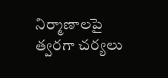నిర్మాణాలపై త్వరగా చర్యలు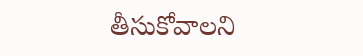తీసుకోవాలని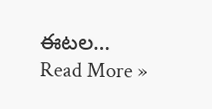ఈటల…
Read More »